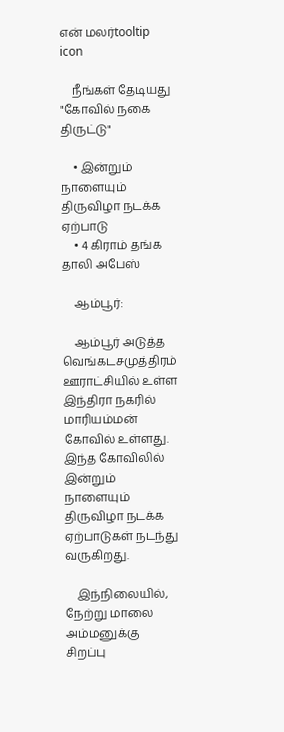என் மலர்tooltip icon

    நீங்கள் தேடியது "கோவில் நகை திருட்டு"

    • இன்றும் நாளையும் திருவிழா நடக்க ஏற்பாடு
    • 4 கிராம் தங்க தாலி அபேஸ்

    ஆம்பூர்:

    ஆம்பூர் அடுத்த வெங்கடசமுத்திரம் ஊராட்சியில் உள்ள இந்திரா நகரில் மாரியம்மன் கோவில் உள்ளது. இந்த கோவிலில் இன்றும் நாளையும் திருவிழா நடக்க ஏற்பாடுகள் நடந்து வருகிறது.

    இந்நிலையில், நேற்று மாலை அம்மனுக்கு சிறப்பு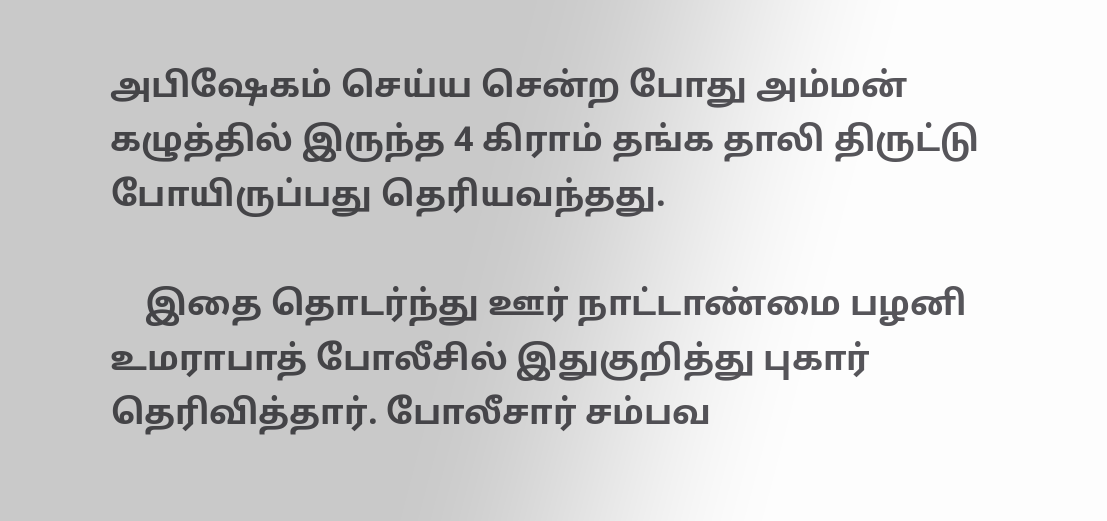அபிஷேகம் செய்ய சென்ற போது அம்மன் கழுத்தில் இருந்த 4 கிராம் தங்க தாலி திருட்டு போயிருப்பது தெரியவந்தது.

    இதை தொடர்ந்து ஊர் நாட்டாண்மை பழனி உமராபாத் போலீசில் இதுகுறித்து புகார் தெரிவித்தார். போலீசார் சம்பவ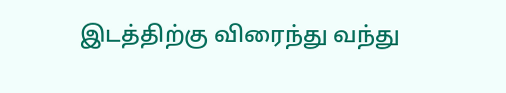இடத்திற்கு விரைந்து வந்து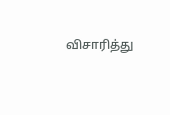விசாரித்து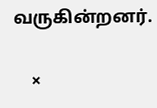வருகின்றனர்.

    ×